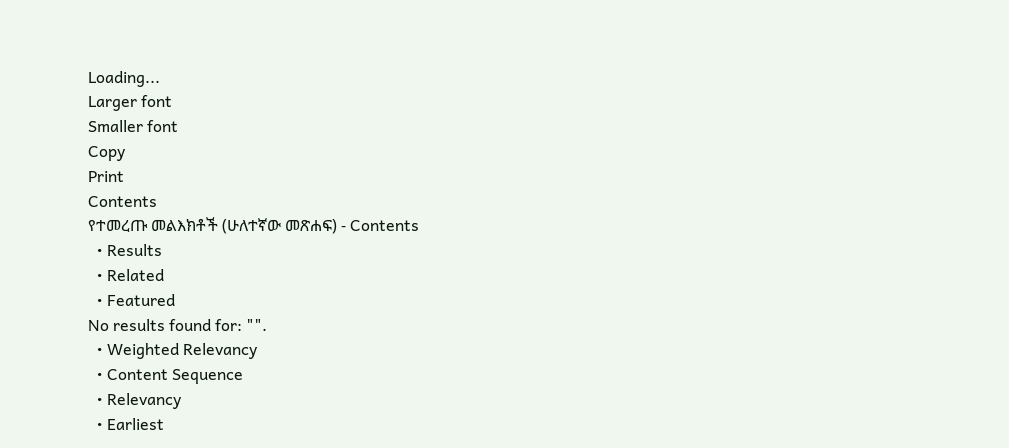Loading...
Larger font
Smaller font
Copy
Print
Contents
የተመረጡ መልእክቶች (ሁለተኛው መጽሐፍ) - Contents
  • Results
  • Related
  • Featured
No results found for: "".
  • Weighted Relevancy
  • Content Sequence
  • Relevancy
  • Earliest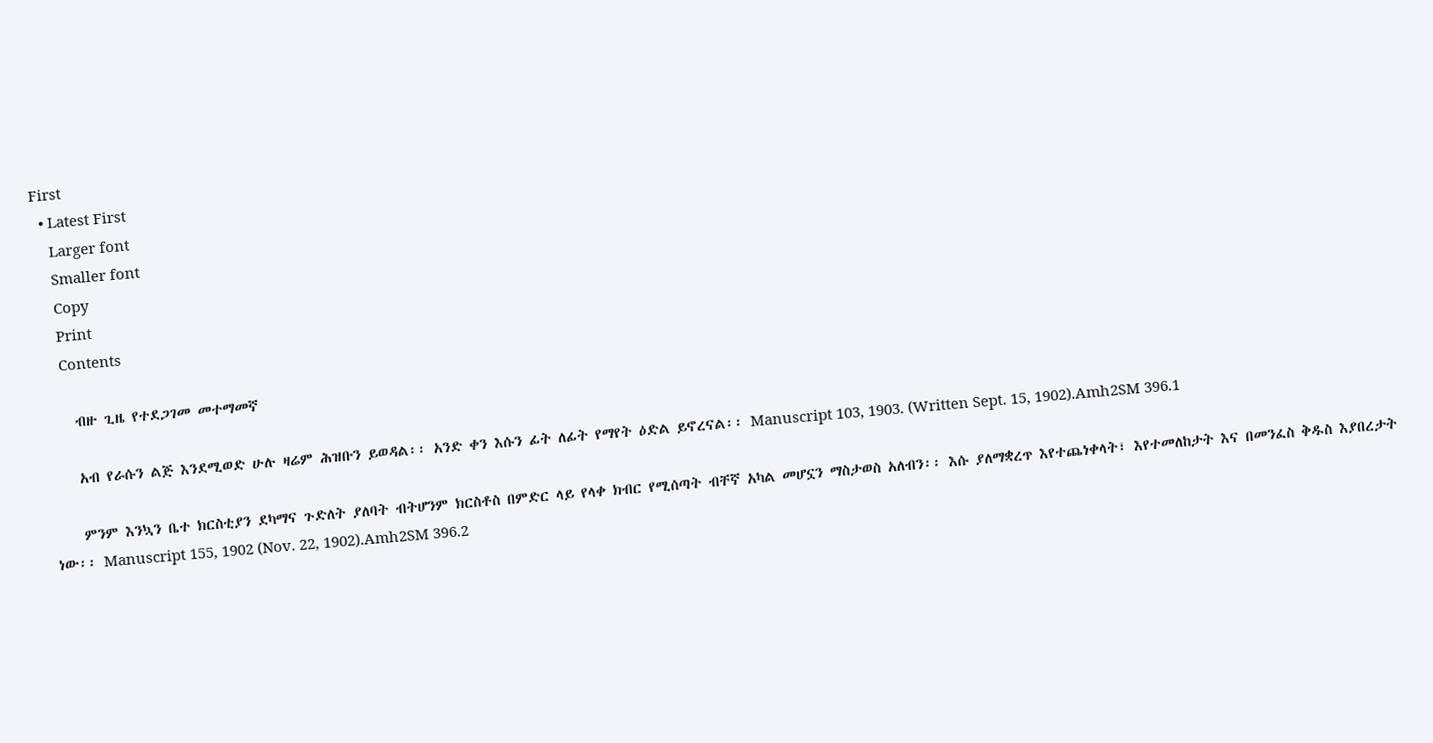First
  • Latest First
    Larger font
    Smaller font
    Copy
    Print
    Contents

    ብዙ ጊዜ የተደጋገመ መተማመኛ

    አብ የራሱን ልጅ እንደሚወድ ሁሉ ዛሬም ሕዝቡን ይወዳል፡፡ አንድ ቀን እሱን ፊት ለፊት የማየት ዕድል ይኖረናል፡፡ Manuscript 103, 1903. (Written Sept. 15, 1902).Amh2SM 396.1

    ምንም እንኳን ቤተ ክርስቲያን ደካማና ጉድለት ያለባት ብትሆንም ክርስቶስ በምድር ላይ የላቀ ክብር የሚሰጣት ብቸኛ አካል መሆኗን ማስታወስ አለብን፡፡ እሱ ያለማቋረጥ እየተጨነቀላት፣ እየተመለከታት እና በመንፈስ ቅዱስ እያበረታት ነው፡፡ Manuscript 155, 1902 (Nov. 22, 1902).Amh2SM 396.2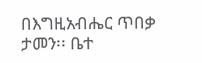በእግዚአብሔር ጥበቃ ታመን፡፡ ቤተ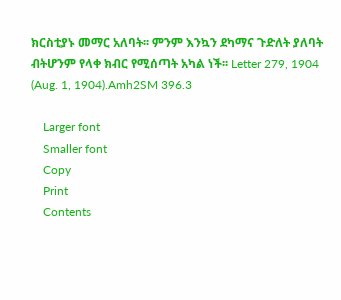ክርስቲያኑ መማር አለባት፡፡ ምንም እንኳን ደካማና ጉድለት ያለባት ብትሆንም የላቀ ክብር የሚሰጣት አካል ነች፡፡ Letter 279, 1904 (Aug. 1, 1904).Amh2SM 396.3

    Larger font
    Smaller font
    Copy
    Print
    Contents